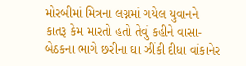મોરબીમાં મિત્રના લગ્નમાં ગયેલ યુવાનને કાતરૂ કેમ મારતો હતો તેવું કહીને વાસા-બેઠકના ભાગે છરીના ઘા ઝીંકી દીધા વાંકાનેર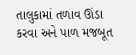તાલુકામાં તળાવ ઊંડા કરવા અને પાળ મજબૂત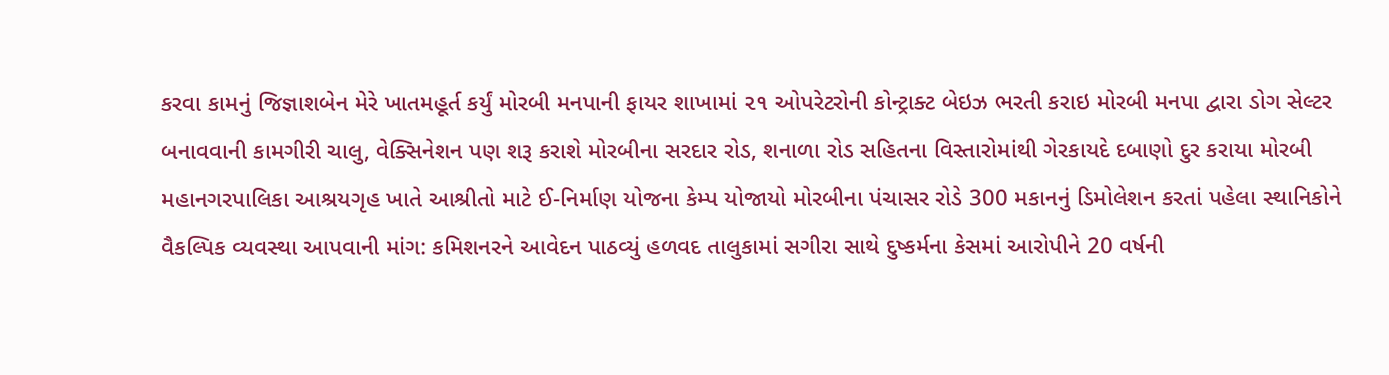કરવા કામનું જિજ્ઞાશબેન મેરે ખાતમહૂર્ત કર્યું મોરબી મનપાની ફાયર શાખામાં ૨૧ ઓપરેટરોની કોન્ટ્રાક્ટ બેઇઝ ભરતી કરાઇ મોરબી મનપા દ્વારા ડોગ સેલ્ટર બનાવવાની કામગીરી ચાલુ, વેક્સિનેશન પણ શરૂ કરાશે મોરબીના સરદાર રોડ, શનાળા રોડ સહિતના વિસ્તારોમાંથી ગેરકાયદે દબાણો દુર કરાયા મોરબી મહાનગરપાલિકા આશ્રયગૃહ ખાતે આશ્રીતો માટે ઈ-નિર્માણ યોજના કેમ્પ યોજાયો મોરબીના પંચાસર રોડે 300 મકાનનું ડિમોલેશન કરતાં પહેલા સ્થાનિકોને વૈકલ્પિક વ્યવસ્થા આપવાની માંગ: કમિશનરને આવેદન પાઠવ્યું હળવદ તાલુકામાં સગીરા સાથે દુષ્કર્મના કેસમાં આરોપીને 20 વર્ષની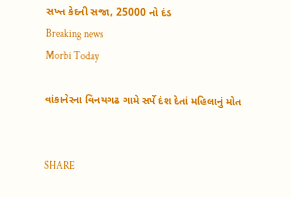સખ્ત કેદની સજા, 25000 નો દંડ
Breaking news
Morbi Today

વાંકાનેરના વિનયગઢ ગામે સર્પે દંશ દેતાં મહિલાનું મોત


SHARE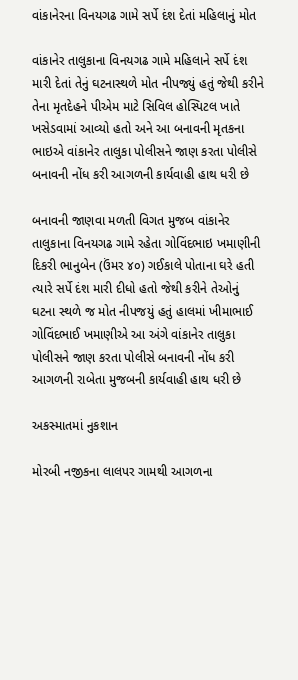વાંકાનેરના વિનયગઢ ગામે સર્પે દંશ દેતાં મહિલાનું મોત

વાંકાનેર તાલુકાના વિનયગઢ ગામે મહિલાને સર્પે દંશ મારી દેતાં તેનું ઘટનાસ્થળે મોત નીપજ્યું હતું જેથી કરીને તેના મૃતદેહને પીએમ માટે સિવિલ હોસ્પિટલ ખાતે ખસેડવામાં આવ્યો હતો અને આ બનાવની મૃતકના ભાઇએ વાંકાનેર તાલુકા પોલીસને જાણ કરતા પોલીસે બનાવની નોંધ કરી આગળની કાર્યવાહી હાથ ધરી છે

બનાવની જાણવા મળતી વિગત મુજબ વાંકાનેર તાલુકાના વિનયગઢ ગામે રહેતા ગોવિંદભાઇ ખમાણીની દિકરી ભાનુબેન (ઉંમર ૪૦) ગઈકાલે પોતાના ઘરે હતી ત્યારે સર્પે દંશ મારી દીધો હતો જેથી કરીને તેઓનું ઘટના સ્થળે જ મોત નીપજયું હતું હાલમાં ખીમાભાઈ ગોવિંદભાઈ ખમાણીએ આ અંગે વાંકાનેર તાલુકા પોલીસને જાણ કરતા પોલીસે બનાવની નોંધ કરી આગળની રાબેતા મુજબની કાર્યવાહી હાથ ધરી છે

અકસ્માતમાં નુકશાન

મોરબી નજીકના લાલપર ગામથી આગળના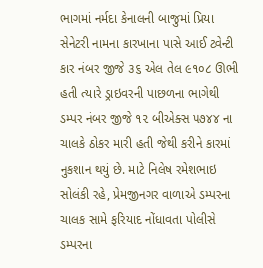ભાગમાં નર્મદા કેનાલની બાજુમાં પ્રિયા સેનેટરી નામના કારખાના પાસે આઈ ટ્વેન્ટી કાર નંબર જીજે ૩૬ એલ તેલ ૯૧૦૮ ઊભી હતી ત્યારે ડ્રાઇવરની પાછળના ભાગેથી ડમ્પર નંબર જીજે ૧૨ બીએક્સ ૫૭૪૪ ના ચાલકે ઠોકર મારી હતી જેથી કરીને કારમાં નુકશાન થયું છે. માટે નિલેષ રમેશભાઇ સોલંકી રહે, પ્રેમજીનગર વાળાએ ડમ્પરના ચાલક સામે ફરિયાદ નોંધાવતા પોલીસે ડમ્પરના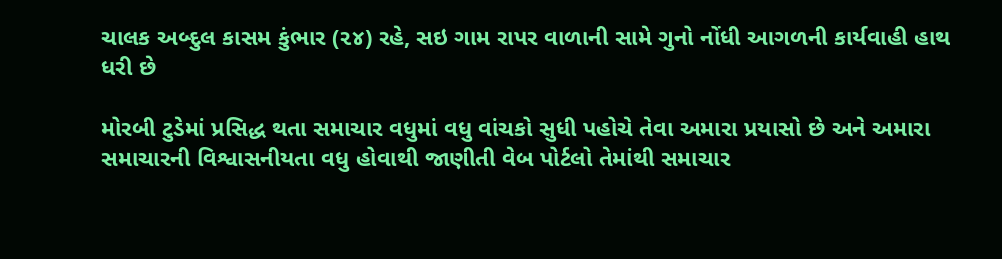ચાલક અબ્દુલ કાસમ કુંભાર (૨૪) રહે, સઇ ગામ રાપર વાળાની સામે ગુનો નોંધી આગળની કાર્યવાહી હાથ ધરી છે

મોરબી ટુડેમાં પ્રસિદ્ધ થતા સમાચાર વધુમાં વધુ વાંચકો સુધી પહોચે તેવા અમારા પ્રયાસો છે અને અમારા સમાચારની વિશ્વાસનીયતા વધુ હોવાથી જાણીતી વેબ પોર્ટલો તેમાંથી સમાચાર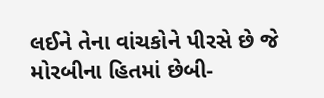લઈને તેના વાંચકોને પીરસે છે જે મોરબીના હિતમાં છેબી-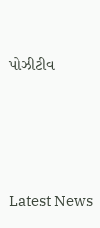પોઝીટીવ






Latest News